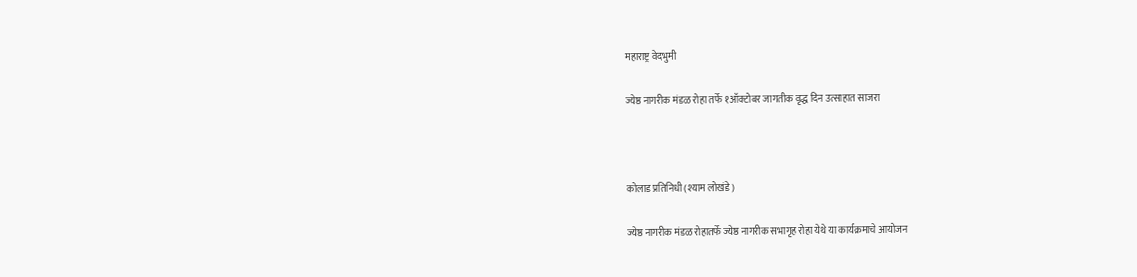महाराष्ट्र वेदभुमी

ज्येष्ठ नागरीक मंडळ रोहा तर्फे १ऑक्टोबर जागतीक वृद्ध दिन उत्साहात साजरा



कोलाड प्रतिनिधी (श्याम लोखंडे)

ज्येष्ठ नागरीक मंडळ रोहातर्फे ज्येष्ठ नागरीक सभागृह रोहा येथे या कार्यक्रमाचे आयोजन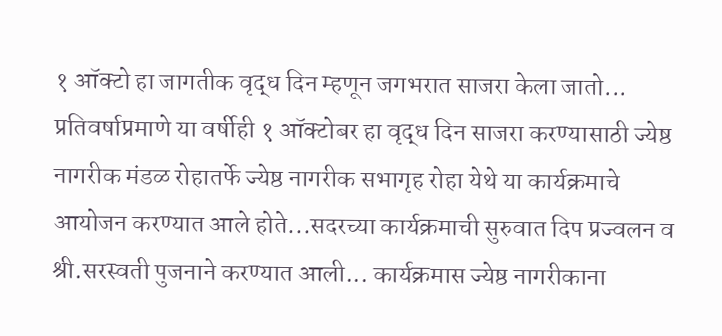१ ऑक्टो हा जागतीक वृद्ध दिन म्हणून जगभरात साजरा केला जातो... प्रतिवर्षाप्रमाणे या वर्षीही १ ऑक्टोबर हा वृद्ध दिन साजरा करण्यासाठी ज्येष्ठ नागरीक मंडळ रोहातर्फे ज्येष्ठ नागरीक सभागृह रोहा येथे या कार्यक्रमाचे आयोजन करण्यात आले होते...सदरच्या कार्यक्रमाची सुरुवात दिप प्रज्वलन व श्री.सरस्वती पुजनाने करण्यात आली... कार्यक्रमास ज्येष्ठ नागरीकाना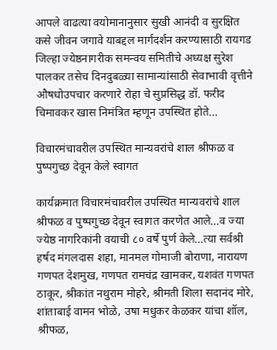आपले वाढत्या वयोमानानुसार सुखी आनंदी व सुरक्षित कसे जीवन जगावे याबद्दल मार्गदर्शन करण्यासाठी रायगड जिल्हा ज्येष्ठनागरीक समन्वय समितीचे अध्यक्ष सुरेश पालकर तसेच दिनदुबळ्या सामान्यांसाठी सेवाभावी वृत्तीने औषधोउपचार करणारे रोहा चे सुप्रसिद्ध डॉ. फरीद चिमावकर खास निमंत्रित म्हणून उपस्थित होते...

विचारमंचावरील उपस्थित मान्यवरांचे शाल श्रीफळ व पुष्पगुच्छ देवून केले स्वागत

कार्यक्रमात विचारमंचावरील उपस्थित मान्यवरांचे शाल श्रीफळ व पुष्पगुच्छ देवून स्वागत करणेत आले...व ज्या ज्येष्ठ नागरिकांनी वयाची ८० वर्षे पुर्ण केले...त्या सर्वश्री हर्षद मंगलदास शहा, मानमल गोमाजी बोराणा, नारायण गणपत देशमुख, गणपत रामचंद्र खामकर, यशवंत गणपत ठाकूर, श्रीकांत नथुराम मोहरे, श्रीमती शिला सदानंद मोरे, शांताबाई वामन भोळे, उषा मधुकर केळकर यांचा शॉल, श्रीफळ,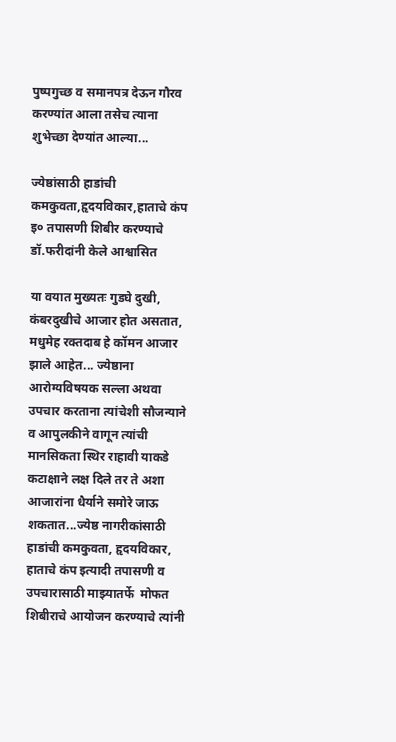पुष्पगुच्छ व समानपत्र देऊन गौरव करण्यांत आला तसेच त्याना शुभेच्छा देण्यांत आल्या...

ज्येष्ठांसाठी हाडांची कमकुवता,हृदयविकार,हाताचे कंप इ० तपासणी शिबीर करण्याचे डॉ.फरीदांनी केले आश्वासित

या वयात मुख्यतः गुडघे दुखी, कंबरदुखीचे आजार होत असतात, मधुमेह रक्तदाब हे कॉमन आजार झाले आहेत... ज्येष्ठाना आरोग्यविषयक सल्ला अथवा उपचार करताना त्यांचेशी सौजन्याने व आपुलकीने वागून त्यांची मानसिकता स्थिर राहावी याकडे कटाक्षाने लक्ष दिले तर ते अशा आजारांना धैर्याने समोरे जाऊ शकतात...ज्येष्ठ नागरीकांसाठी हाडांची कमकुवता, हृदयविकार, हाताचे कंप इत्यादी तपासणी व उपचारासाठी माझ्यातर्फे  मोफत शिबीराचे आयोजन करण्याचे त्यांनी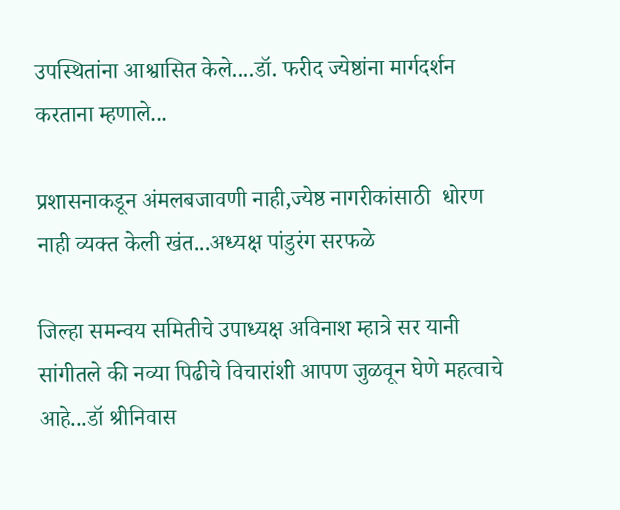उपस्थितांना आश्वासित केले....डॉ. फरीद ज्येष्ठांना मार्गदर्शन करताना म्हणाले...

प्रशासनाकडून अंमलबजावणी नाही,ज्येष्ठ नागरीकांसाठी  धोरण नाही व्यक्त केली खंत...अध्यक्ष पांडुरंग सरफळे

जिल्हा समन्वय समितीचे उपाध्यक्ष अविनाश म्हात्रे सर यानी सांगीतले की नव्या पिढीचे विचारांशी आपण जुळवून घेणे महत्वाचे आहे...डॉ श्रीनिवास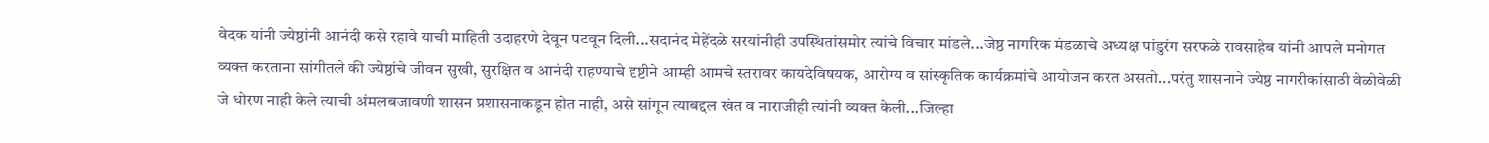वेदक यांनी ज्येष्ठांनी आनंदी कसे रहावे याची माहिती उदाहरणे देवून पटवून दिली...सदानंद मेहेंदळे सरयांनीही उपस्थितांसमोर त्यांचे विचार मांडले...जेष्ठ नागरिक मंडळाचे अध्यक्ष पांडुरंग सरफळे रावसाहेब यांनी आपले मनोगत व्यक्त करताना सांगीतले की ज्येष्ठांचे जीवन सुखी, सुरक्षित व आनंदी राहण्याचे दृष्टीने आम्ही आमचे स्तरावर कायदेविषयक, आरोग्य व सांस्कृतिक कार्यक्रमांचे आयोजन करत असतो...परंतु शासनाने ज्येष्ठ नागरीकांसाठी वेळोवेळी जे धोरण नाही केले त्याची अंमलबजावणी शासन प्रशासनाकडून होत नाही, असे सांगून त्याबद्दल खंत व नाराजीही त्यांनी व्यक्त केली...जिल्हा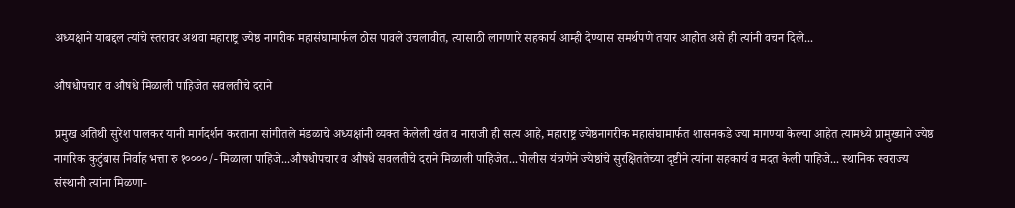अध्यक्षाने याबद्दल त्यांचे स्तरावर अथवा महाराष्ट्र ज्येष्ठ नागरीक महासंघामार्फल ठोस पावले उचलावीत, त्यासाठी लागणारे सहकार्य आम्ही देण्यास समर्थपणे तयार आहोत असे ही त्यांनी वचन दिले...

औषधोपचार व औषधे मिळाली पाहिजेत सवलतीचे दराने

प्रमुख अतिथी सुरेश पालकर यानी मार्गदर्शन करताना सांगीतले मंडळाचे अध्यक्षांनी व्यक्त केलेली खंत व नाराजी ही सत्य आहे, महाराष्ट्र ज्येष्ठनागरीक महासंघामार्फत शासनकडे ज्या मागण्या केल्या आहेत त्यामध्ये प्रामुख्याने ज्येष्ठ नागरिक कुटुंबास निर्वाह भत्ता रु १००००/- मिळाला पाहिजे...औषधोपचार व औषधे सवलतीचे दराने मिळाली पाहिजेत...पोलीस यंत्रणेने ज्येष्ठांचे सुरक्षिततेच्या दृष्टीने त्यांना सहकार्य व मदत केली पाहिजे... स्थानिक स्वराज्य संस्थानी त्यांना मिळणा-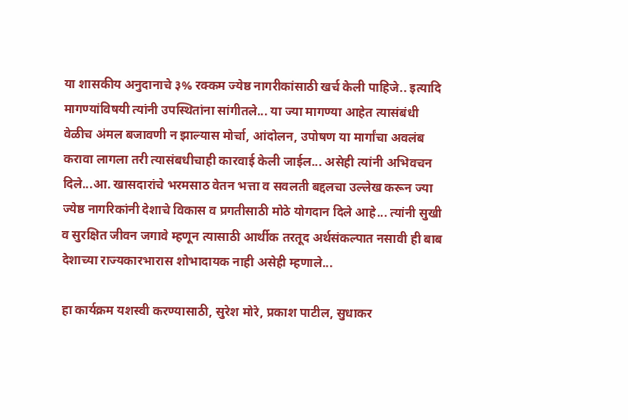या शासकीय अनुदानाचे ३% रक्कम ज्येष्ठ नागरीकांसाठी खर्च केली पाहिजे.. इत्यादि मागण्यांविषयी त्यांनी उपस्थितांना सांगीतले... या ज्या मागण्या आहेत त्यासंबंधी वेळीच अंमल बजावणी न झाल्यास मोर्चा, आंदोलन, उपोषण या मार्गांचा अवलंब करावा लागला तरी त्यासंबधीचाही कारवाई केली जाईल... असेही त्यांनी अभिवचन दिले...आ. खासदारांचे भरमसाठ वेतन भत्ता व सवलती बद्दलचा उल्लेख करून ज्या ज्येष्ठ नागरिकांनी देशाचे विकास व प्रगतीसाठी मोठे योगदान दिले आहे... त्यांनी सुखी व सुरक्षित जीवन जगावे म्हणून त्यासाठी आर्थीक तरतूद अर्थसंकल्पात नसावी ही बाब देशाच्या राज्यकारभारास शोभादायक नाही असेही म्हणाले...

हा कार्यक्रम यशस्वी करण्यासाठी, सुरेश मोरे, प्रकाश पाटील, सुधाकर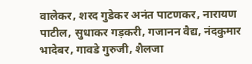वालेकर, शरद गुडेकर अनंत पाटणकर, नारायण  पाटील, सुधाकर गड़करी, गजानन वैद्य, नंदकुमार भादेबर, गावडे गुरुजी, शैलजा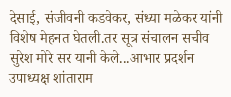देसाई, संजीवनी कडवेकर, संध्या मळेकर यांनी विशेष मेहनत घेतली.तर सूत्र संचालन सचीव सुरेश मोरे सर यानी केले...आभार प्रदर्शन उपाध्यक्ष शांताराम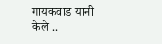गायकवाड यानी केले ..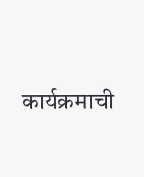कार्यक्रमाची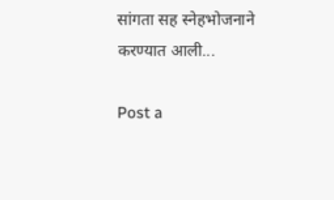सांगता सह स्नेहभोजनाने करण्यात आली...

Post a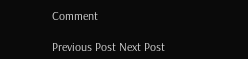Comment

Previous Post Next Post